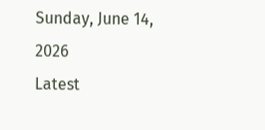Sunday, June 14, 2026
Latest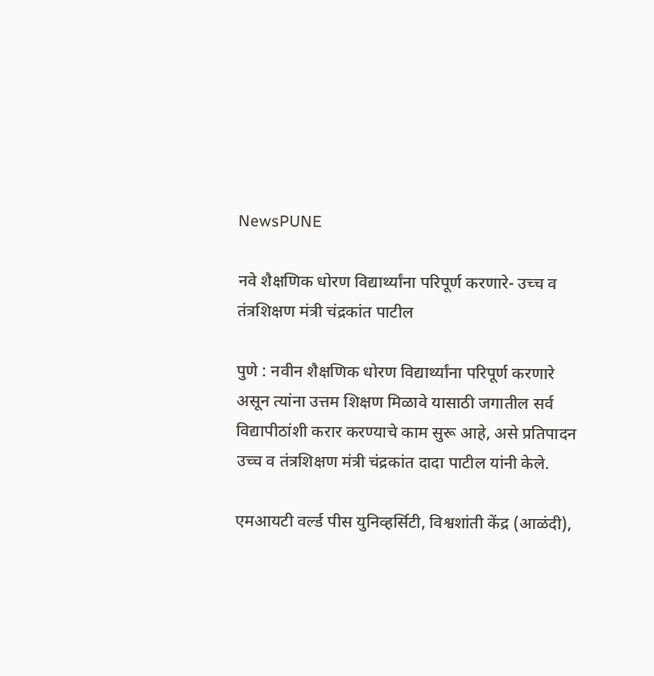NewsPUNE

नवे शैक्षणिक धोरण विद्यार्थ्यांना परिपूर्ण करणारे- उच्च व तंत्रशिक्षण मंत्री चंद्रकांत पाटील

पुणे : नवीन शैक्षणिक धोरण विद्यार्थ्यांना परिपूर्ण करणारे असून त्यांना उत्तम शिक्षण मिळावे यासाठी जगातील सर्व विद्यापीठांशी करार करण्याचे काम सुरू आहे, असे प्रतिपादन उच्च व तंत्रशिक्षण मंत्री चंद्रकांत दादा पाटील यांनी केले.

एमआयटी वर्ल्ड पीस युनिव्हर्सिटी, विश्वशांती केंद्र (आळंदी),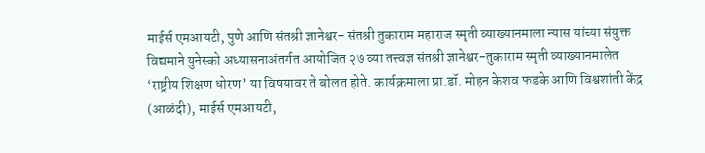माईर्स एमआयटी, पुणे आणि संतश्री ज्ञानेश्वर- संतश्री तुकाराम महाराज स्मृती व्याख्यानमाला न्यास यांच्या संयुक्त विद्यमाने युनेस्को अध्यासनाअंतर्गत आयोजित २७ व्या तत्त्वज्ञ संतश्री ज्ञानेश्वर-तुकाराम स्मृती व्याख्यानमालेत ‘राष्ट्रीय शिक्षण धोरण’ या विषयावर ते बोलत होते. कार्यक्रमाला प्रा.डॉ. मोहन केशव फडके आणि विश्वशांती केंद्र (आळंदी), माईर्स एमआयटी,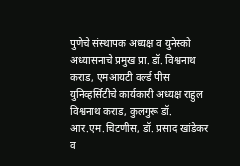पुणेचे संस्थापक अध्यक्ष व युनेस्को अध्यासनाचे प्रमुख प्रा. डॉ. विश्वनाथ कराड, एमआयटी वर्ल्ड पीस युनिव्हर्सिटीचे कार्यकारी अध्यक्ष राहुल विश्वनाथ कराड, कुलगुरू डॉ. आर.एम.चिटणीस, डॉ. प्रसाद खांडेकर व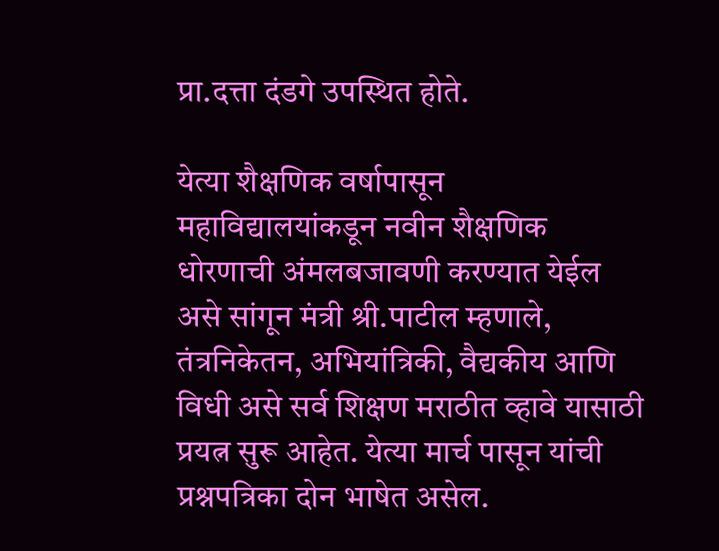प्रा.दत्ता दंडगे उपस्थित होते.

येत्या शैक्षणिक वर्षापासून महाविद्यालयांकडून नवीन शैक्षणिक धोरणाची अंमलबजावणी करण्यात येईल असे सांगून मंत्री श्री.पाटील म्हणाले, तंत्रनिकेतन, अभियांत्रिकी, वैद्यकीय आणि विधी असे सर्व शिक्षण मराठीत व्हावे यासाठी प्रयत्न सुरू आहेत. येत्या मार्च पासून यांची प्रश्नपत्रिका दोन भाषेत असेल.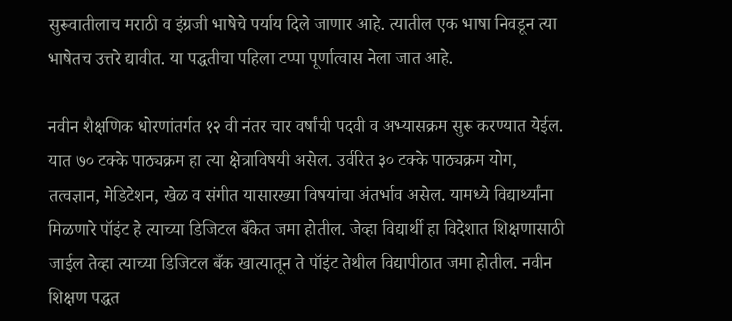सुरूवातीलाच मराठी व इंग्रजी भाषेचे पर्याय दिले जाणार आहे. त्यातील एक भाषा निवडून त्या भाषेतच उत्तरे द्यावीत. या पद्धतीचा पहिला टप्पा पूर्णात्वास नेला जात आहे.

नवीन शैक्षणिक धोरणांतर्गत १२ वी नंतर चार वर्षांची पदवी व अभ्यासक्रम सुरू करण्यात येईल. यात ७० टक्के पाठ्यक्रम हा त्या क्षेत्राविषयी असेल. उर्वरित ३० टक्के पाठ्यक्रम योग, तत्वज्ञान, मेडिटेशन, खेळ व संगीत यासारख्या विषयांचा अंतर्भाव असेल. यामध्ये विद्यार्थ्यांना मिळणारे पॉइंट हे त्याच्या डिजिटल बँकेत जमा होतील. जेव्हा विद्यार्थी हा विदेशात शिक्षणासाठी जाईल तेव्हा त्याच्या डिजिटल बँक खात्यातून ते पॉइंट तेथील विद्यापीठात जमा होतील. नवीन शिक्षण पद्धत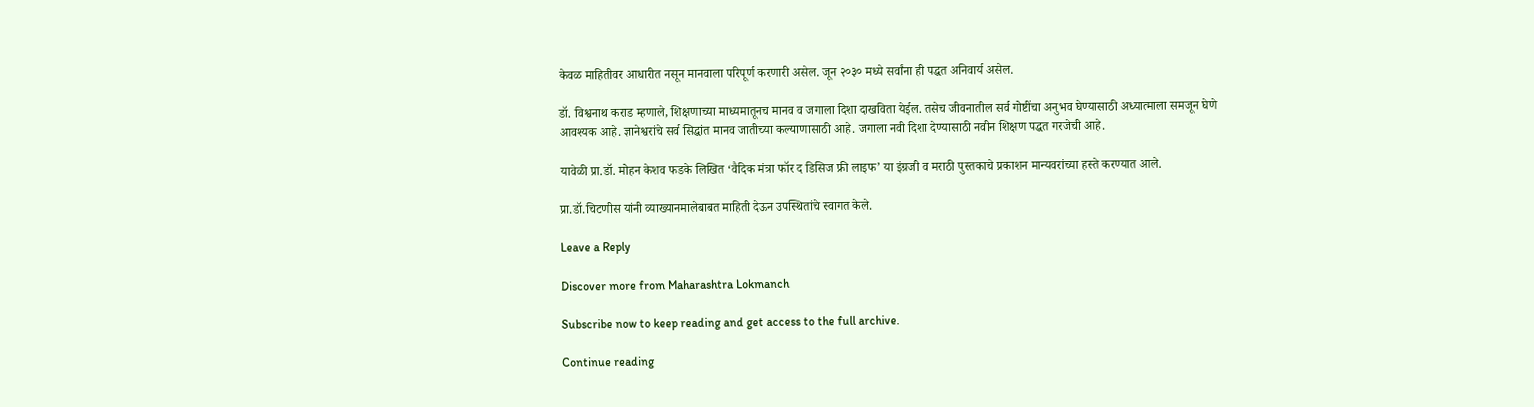केवळ माहितीवर आधारीत नसून मानवाला परिपूर्ण करणारी असेल. जून २०३० मध्ये सर्वांना ही पद्धत अनिवार्य असेल.

डॉ. विश्वनाथ कराड म्हणाले, शिक्षणाच्या माध्यमातूनच मानव व जगाला दिशा दाखविता येईल. तसेच जीवनातील सर्व गोष्टींचा अनुभव घेण्यासाठी अध्यात्माला समजून घेणे आवश्यक आहे. ज्ञानेश्वरांचे सर्व सिद्धांत मानव जातीच्या कल्याणासाठी आहे. जगाला नवी दिशा देण्यासाठी नवीन शिक्षण पद्धत गरजेची आहे.

यावेळी प्रा.डॉ. मोहन केशव फडके लिखित ‘वैदिक मंत्रा फॉर द डिसिज फ्री लाइफ’ या इंग्रजी व मराठी पुस्तकाचे प्रकाशन मान्यवरांच्या हस्ते करण्यात आले.

प्रा.डॉ.चिटणीस यांनी व्याख्यानमालेबाबत माहिती देऊन उपस्थितांचे स्वागत केले.

Leave a Reply

Discover more from Maharashtra Lokmanch

Subscribe now to keep reading and get access to the full archive.

Continue reading